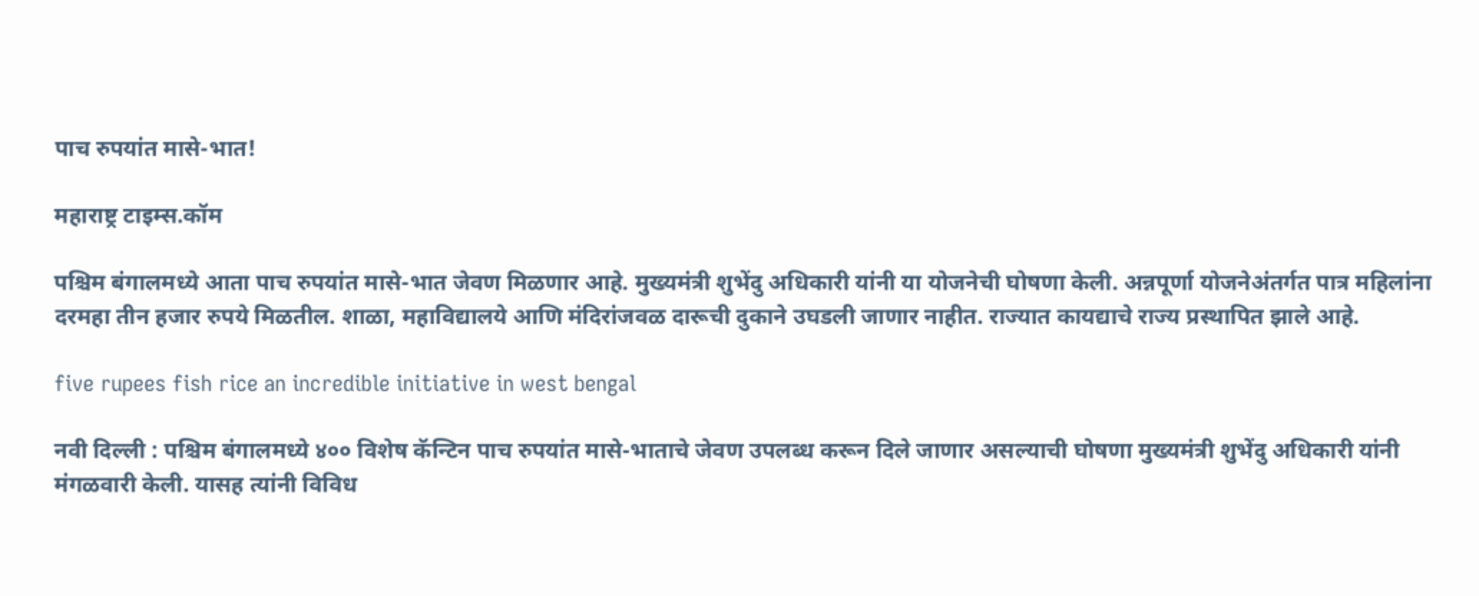पाच रुपयांत मासे-भात!

महाराष्ट्र टाइम्स.कॉम

पश्चिम बंगालमध्ये आता पाच रुपयांत मासे-भात जेवण मिळणार आहे. मुख्यमंत्री शुभेंदु अधिकारी यांनी या योजनेची घोषणा केली. अन्नपूर्णा योजनेअंतर्गत पात्र महिलांना दरमहा तीन हजार रुपये मिळतील. शाळा, महाविद्यालये आणि मंदिरांजवळ दारूची दुकाने उघडली जाणार नाहीत. राज्यात कायद्याचे राज्य प्रस्थापित झाले आहे.

five rupees fish rice an incredible initiative in west bengal

नवी दिल्ली : पश्चिम बंगालमध्ये ४०० विशेष कॅन्टिन पाच रुपयांत मासे-भाताचे जेवण उपलब्ध करून दिले जाणार असल्याची घोषणा मुख्यमंत्री शुभेंदु अधिकारी यांनी मंगळवारी केली. यासह त्यांनी विविध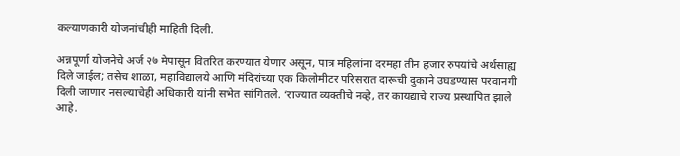कल्याणकारी योजनांचीही माहिती दिली.

अन्नपूर्णा योजनेचे अर्ज २७ मेपासून वितरित करण्यात येणार असून, पात्र महिलांना दरमहा तीन हजार रुपयांचे अर्थसाह्य दिले जाईल; तसेच शाळा, महाविद्यालये आणि मंदिरांच्या एक किलोमीटर परिसरात दारूची दुकाने उघडण्यास परवानगी दिली जाणार नसल्याचेही अधिकारी यांनी सभेत सांगितले. ‘राज्यात व्यक्तीचे नव्हे, तर कायद्याचे राज्य प्रस्थापित झाले आहे.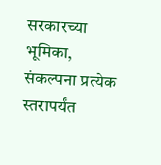सरकारच्या भूमिका, संकल्पना प्रत्येक स्तरापर्यंत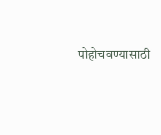पोहोचवण्यासाठी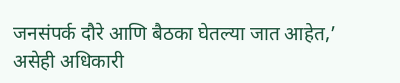जनसंपर्क दौरे आणि बैठका घेतल्या जात आहेत,’ असेही अधिकारी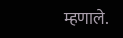म्हणाले.